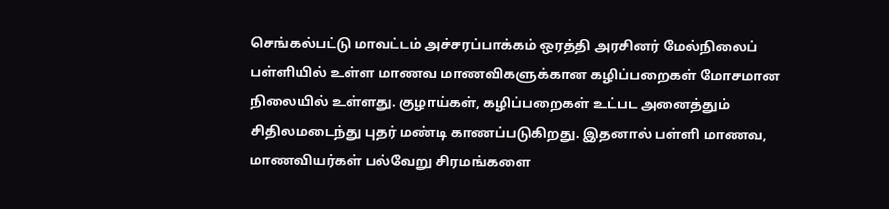செங்கல்பட்டு மாவட்டம் அச்சரப்பாக்கம் ஒரத்தி அரசினர் மேல்நிலைப் பள்ளியில் உள்ள மாணவ மாணவிகளுக்கான கழிப்பறைகள் மோசமான நிலையில் உள்ளது. குழாய்கள், கழிப்பறைகள் உட்பட அனைத்தும் சிதிலமடைந்து புதர் மண்டி காணப்படுகிறது. இதனால் பள்ளி மாணவ, மாணவியர்கள் பல்வேறு சிரமங்களை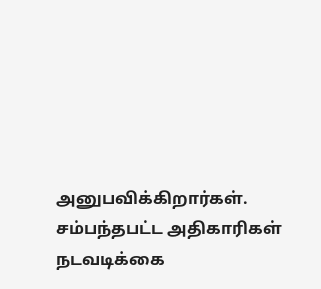அனுபவிக்கிறார்கள். சம்பந்தபட்ட அதிகாரிகள் நடவடிக்கை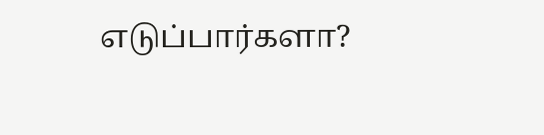எடுப்பார்களா?